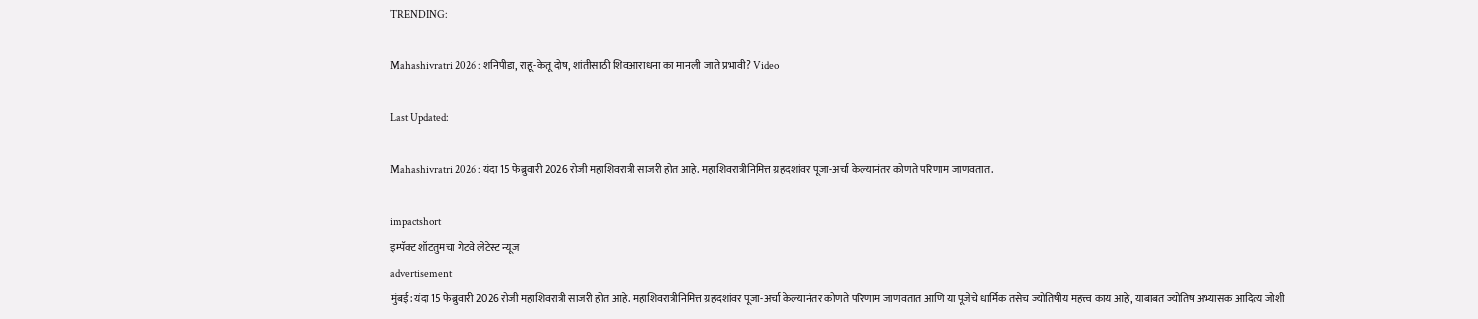TRENDING:

Mahashivratri 2026 : शनिपीडा, राहू-केतू दोष, शांतीसाठी शिवआराधना का मानली जाते प्रभावी? Video

Last Updated:

Mahashivratri 2026 : यंदा 15 फेब्रुवारी 2026 रोजी महाशिवरात्री साजरी होत आहे. महाशिवरात्रीनिमित्त ग्रहदशांवर पूजा-अर्चा केल्यानंतर कोणते परिणाम जाणवतात.

impactshort
इम्पॅक्ट शॉटतुमचा गेटवे लेटेस्ट न्यूज
advertisement
मुंबई: यंदा 15 फेब्रुवारी 2026 रोजी महाशिवरात्री साजरी होत आहे. महाशिवरात्रीनिमित्त ग्रहदशांवर पूजा-अर्चा केल्यानंतर कोणते परिणाम जाणवतात आणि या पूजेचे धार्मिक तसेच ज्योतिषीय महत्त्व काय आहे, याबाबत ज्योतिष अभ्यासक आदित्य जोशी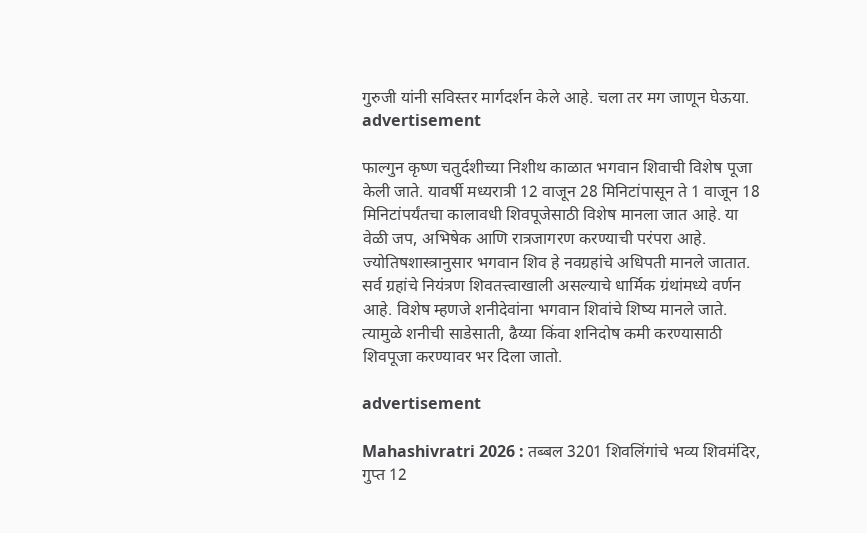गुरुजी यांनी सविस्तर मार्गदर्शन केले आहे. चला तर मग जाणून घेऊया.
advertisement

फाल्गुन कृष्ण चतुर्दशीच्या निशीथ काळात भगवान शिवाची विशेष पूजा केली जाते. यावर्षी मध्यरात्री 12 वाजून 28 मिनिटांपासून ते 1 वाजून 18 मिनिटांपर्यंतचा कालावधी शिवपूजेसाठी विशेष मानला जात आहे. या वेळी जप, अभिषेक आणि रात्रजागरण करण्याची परंपरा आहे. ज्योतिषशास्त्रानुसार भगवान शिव हे नवग्रहांचे अधिपती मानले जातात. सर्व ग्रहांचे नियंत्रण शिवतत्त्वाखाली असल्याचे धार्मिक ग्रंथांमध्ये वर्णन आहे. विशेष म्हणजे शनीदेवांना भगवान शिवांचे शिष्य मानले जाते. त्यामुळे शनीची साडेसाती, ढैय्या किंवा शनिदोष कमी करण्यासाठी शिवपूजा करण्यावर भर दिला जातो.

advertisement

Mahashivratri 2026 : तब्बल 3201 शिवलिंगांचे भव्य शिवमंदिर, गुप्त 12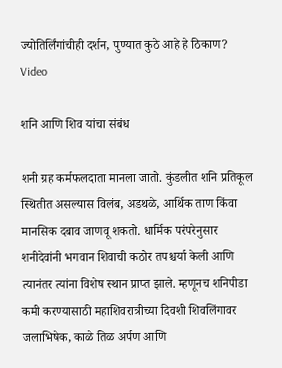ज्योतिर्लिंगांचीही दर्शन, पुण्यात कुठे आहे हे ठिकाण? Video

शनि आणि शिव यांचा संबंध

शनी ग्रह कर्मफलदाता मानला जातो. कुंडलीत शनि प्रतिकूल स्थितीत असल्यास विलंब, अडथळे, आर्थिक ताण किंवा मानसिक दबाव जाणवू शकतो. धार्मिक परंपरेनुसार शनीदेवांनी भगवान शिवाची कठोर तपश्चर्या केली आणि त्यानंतर त्यांना विशेष स्थान प्राप्त झाले. म्हणूनच शनिपीडा कमी करण्यासाठी महाशिवरात्रीच्या दिवशी शिवलिंगावर जलाभिषेक, काळे तिळ अर्पण आणि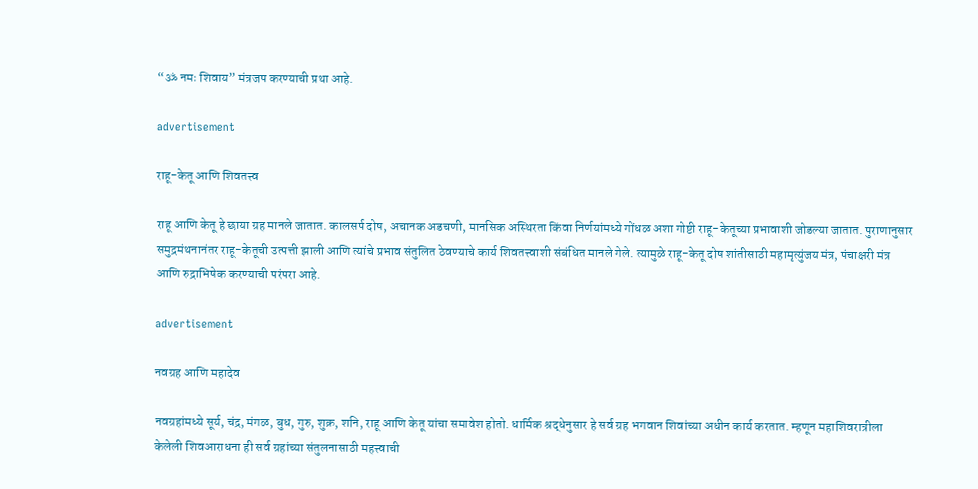“ॐ नमः शिवाय” मंत्रजप करण्याची प्रथा आहे.

advertisement

राहू-केतू आणि शिवतत्त्व

राहू आणि केतू हे छाया ग्रह मानले जातात. कालसर्प दोष, अचानक अडचणी, मानसिक अस्थिरता किंवा निर्णयांमध्ये गोंधळ अशा गोष्टी राहू-केतूच्या प्रभावाशी जोडल्या जातात. पुराणानुसार समुद्रमंथनानंतर राहू-केतूची उत्पत्ती झाली आणि त्यांचे प्रभाव संतुलित ठेवण्याचे कार्य शिवतत्त्वाशी संबंधित मानले गेले. त्यामुळे राहू-केतू दोष शांतीसाठी महामृत्युंजय मंत्र, पंचाक्षरी मंत्र आणि रुद्राभिषेक करण्याची परंपरा आहे.

advertisement

नवग्रह आणि महादेव

नवग्रहांमध्ये सूर्य, चंद्र, मंगळ, बुध, गुरु, शुक्र, शनि, राहू आणि केतू यांचा समावेश होतो. धार्मिक श्रद्धेनुसार हे सर्व ग्रह भगवान शिवांच्या अधीन कार्य करतात. म्हणून महाशिवरात्रीला केलेली शिवआराधना ही सर्व ग्रहांच्या संतुलनासाठी महत्त्वाची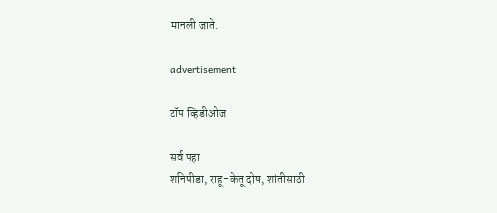मानली जाते.

advertisement

टॉप व्हिडीओज

सर्व पहा
शनिपीडा, राहू-केतू दोष, शांतीसाठी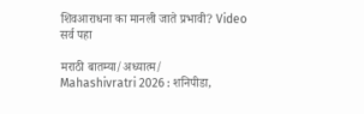शिवआराधना का मानली जाते प्रभावी? Video
सर्व पहा

मराठी बातम्या/अध्यात्म/
Mahashivratri 2026 : शनिपीडा,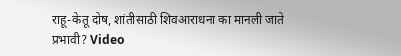राहू-केतू दोष, शांतीसाठी शिवआराधना का मानली जाते प्रभावी? Video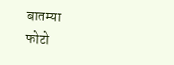बातम्या
फोटो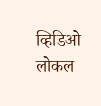व्हिडिओ
लोकल